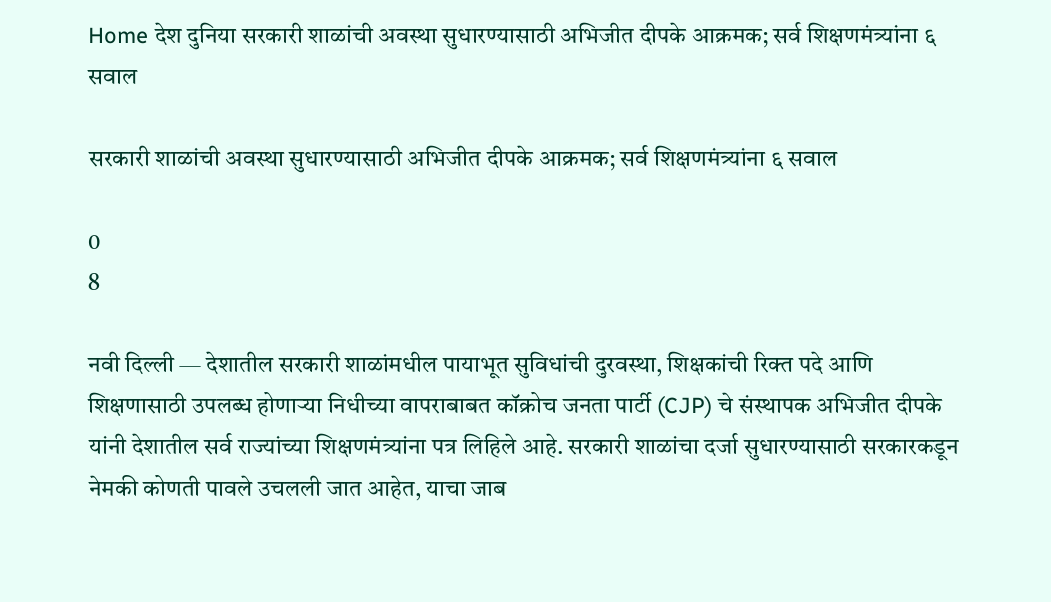Home देश दुनिया सरकारी शाळांची अवस्था सुधारण्यासाठी अभिजीत दीपके आक्रमक; सर्व शिक्षणमंत्र्यांना ६ सवाल

सरकारी शाळांची अवस्था सुधारण्यासाठी अभिजीत दीपके आक्रमक; सर्व शिक्षणमंत्र्यांना ६ सवाल

0
8

नवी दिल्ली — देशातील सरकारी शाळांमधील पायाभूत सुविधांची दुरवस्था, शिक्षकांची रिक्त पदे आणि शिक्षणासाठी उपलब्ध होणाऱ्या निधीच्या वापराबाबत कॉक्रोच जनता पार्टी (CJP) चे संस्थापक अभिजीत दीपके यांनी देशातील सर्व राज्यांच्या शिक्षणमंत्र्यांना पत्र लिहिले आहे. सरकारी शाळांचा दर्जा सुधारण्यासाठी सरकारकडून नेमकी कोणती पावले उचलली जात आहेत, याचा जाब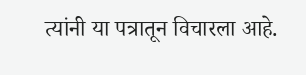त्यांनी या पत्रातून विचारला आहे.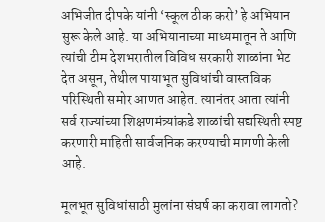अभिजीत दीपके यांनी ‘स्कूल ठीक करो’ हे अभियान सुरू केले आहे. या अभियानाच्या माध्यमातून ते आणि त्यांची टीम देशभरातील विविध सरकारी शाळांना भेट देत असून, तेथील पायाभूत सुविधांची वास्तविक परिस्थिती समोर आणत आहेत. त्यानंतर आता त्यांनी सर्व राज्यांच्या शिक्षणमंत्र्यांकडे शाळांची सद्यस्थिती स्पष्ट करणारी माहिती सार्वजनिक करण्याची मागणी केली आहे.

मूलभूत सुविधांसाठी मुलांना संघर्ष का करावा लागतो?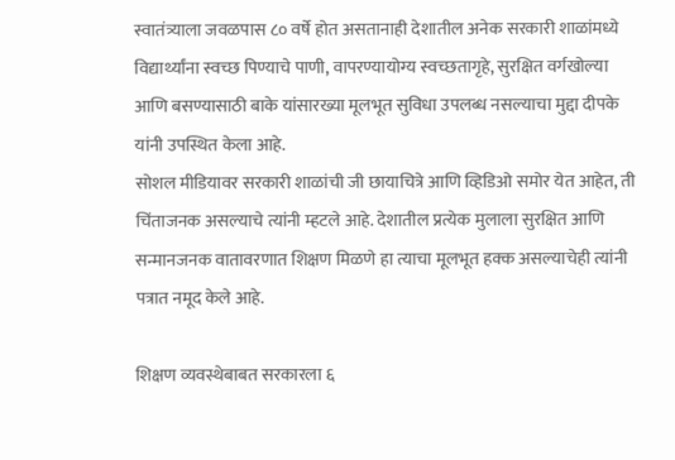स्वातंत्र्याला जवळपास ८० वर्षे होत असतानाही देशातील अनेक सरकारी शाळांमध्ये विद्यार्थ्यांना स्वच्छ पिण्याचे पाणी, वापरण्यायोग्य स्वच्छतागृहे, सुरक्षित वर्गखोल्या आणि बसण्यासाठी बाके यांसारख्या मूलभूत सुविधा उपलब्ध नसल्याचा मुद्दा दीपके यांनी उपस्थित केला आहे.
सोशल मीडियावर सरकारी शाळांची जी छायाचित्रे आणि व्हिडिओ समोर येत आहेत, ती चिंताजनक असल्याचे त्यांनी म्हटले आहे. देशातील प्रत्येक मुलाला सुरक्षित आणि सन्मानजनक वातावरणात शिक्षण मिळणे हा त्याचा मूलभूत हक्क असल्याचेही त्यांनी पत्रात नमूद केले आहे.

शिक्षण व्यवस्थेबाबत सरकारला ६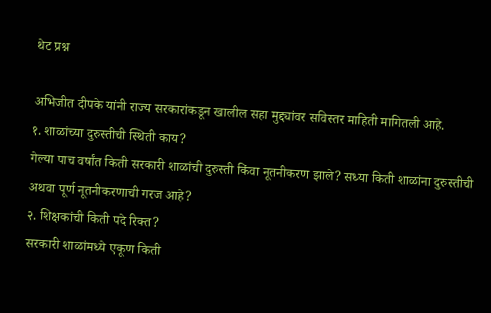थेट प्रश्न

अभिजीत दीपके यांनी राज्य सरकारांकडून खालील सहा मुद्द्यांवर सविस्तर माहिती मागितली आहे.
१. शाळांच्या दुरुस्तीची स्थिती काय?
गेल्या पाच वर्षांत किती सरकारी शाळांची दुरुस्ती किंवा नूतनीकरण झाले? सध्या किती शाळांना दुरुस्तीची अथवा पूर्ण नूतनीकरणाची गरज आहे?
२. शिक्षकांची किती पदे रिक्त?
सरकारी शाळांमध्ये एकूण किती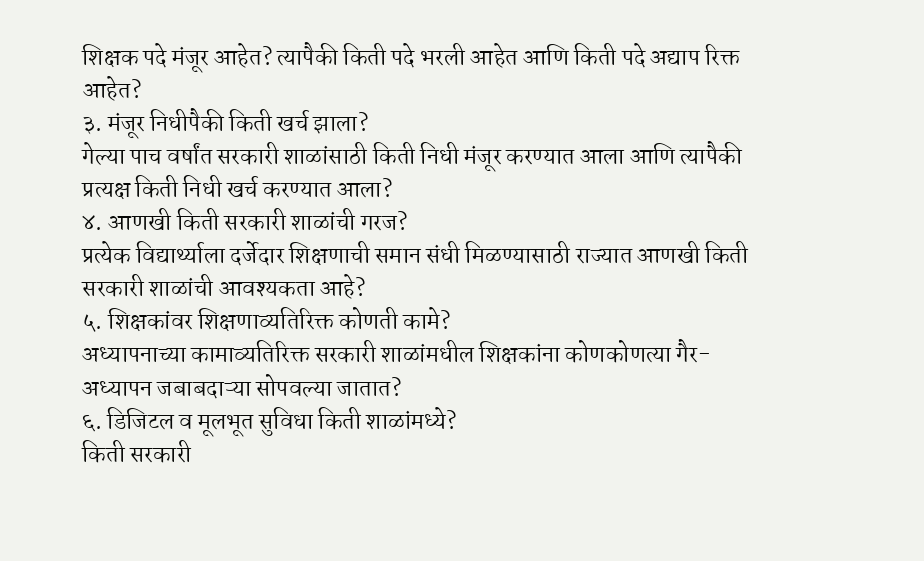शिक्षक पदे मंजूर आहेत? त्यापैकी किती पदे भरली आहेत आणि किती पदे अद्याप रिक्त आहेत?
३. मंजूर निधीपैकी किती खर्च झाला?
गेल्या पाच वर्षांत सरकारी शाळांसाठी किती निधी मंजूर करण्यात आला आणि त्यापैकी प्रत्यक्ष किती निधी खर्च करण्यात आला?
४. आणखी किती सरकारी शाळांची गरज?
प्रत्येक विद्यार्थ्याला दर्जेदार शिक्षणाची समान संधी मिळण्यासाठी राज्यात आणखी किती सरकारी शाळांची आवश्यकता आहे?
५. शिक्षकांवर शिक्षणाव्यतिरिक्त कोणती कामे?
अध्यापनाच्या कामाव्यतिरिक्त सरकारी शाळांमधील शिक्षकांना कोणकोणत्या गैर-अध्यापन जबाबदाऱ्या सोपवल्या जातात?
६. डिजिटल व मूलभूत सुविधा किती शाळांमध्ये?
किती सरकारी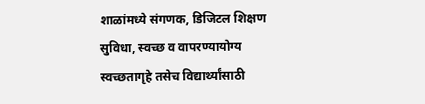शाळांमध्ये संगणक, डिजिटल शिक्षण सुविधा, स्वच्छ व वापरण्यायोग्य स्वच्छतागृहे तसेच विद्यार्थ्यांसाठी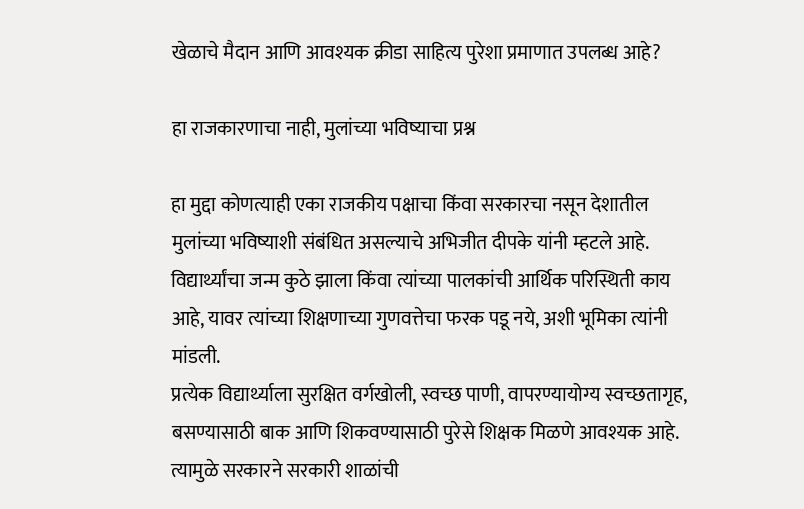खेळाचे मैदान आणि आवश्यक क्रीडा साहित्य पुरेशा प्रमाणात उपलब्ध आहे?

हा राजकारणाचा नाही, मुलांच्या भविष्याचा प्रश्न

हा मुद्दा कोणत्याही एका राजकीय पक्षाचा किंवा सरकारचा नसून देशातील मुलांच्या भविष्याशी संबंधित असल्याचे अभिजीत दीपके यांनी म्हटले आहे. विद्यार्थ्यांचा जन्म कुठे झाला किंवा त्यांच्या पालकांची आर्थिक परिस्थिती काय आहे, यावर त्यांच्या शिक्षणाच्या गुणवत्तेचा फरक पडू नये, अशी भूमिका त्यांनी मांडली.
प्रत्येक विद्यार्थ्याला सुरक्षित वर्गखोली, स्वच्छ पाणी, वापरण्यायोग्य स्वच्छतागृह, बसण्यासाठी बाक आणि शिकवण्यासाठी पुरेसे शिक्षक मिळणे आवश्यक आहे. त्यामुळे सरकारने सरकारी शाळांची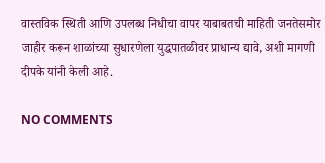वास्तविक स्थिती आणि उपलब्ध निधीचा वापर याबाबतची माहिती जनतेसमोर जाहीर करून शाळांच्या सुधारणेला युद्धपातळीवर प्राधान्य द्यावे, अशी मागणी दीपके यांनी केली आहे.

NO COMMENTS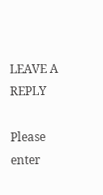LEAVE A REPLY

Please enter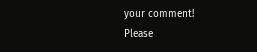your comment!
Please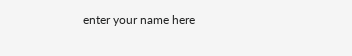enter your name here